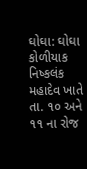ઘોઘા: ઘોઘા કોળીયાક નિષ્કલંક મહાદેવ ખાતે તા. ૧૦ અને ૧૧ ના રોજ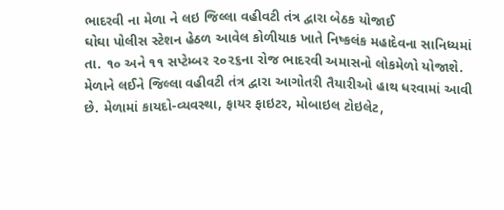ભાદરવી ના મેળા ને લઇ જિલ્લા વહીવટી તંત્ર દ્વારા બેઠક યોજાઈ
ઘોઘા પોલીસ સ્ટેશન હેઠળ આવેલ કોળીયાક ખાતે નિષ્કલંક મહાદેવના સાનિધ્યમાં તા. ૧૦ અને ૧૧ સપ્ટેમ્બર ૨૦૨૬ના રોજ ભાદરવી અમાસનો લોકમેળો યોજાશે. મેળાને લઈને જિલ્લા વહીવટી તંત્ર દ્વારા આગોતરી તૈયારીઓ હાથ ધરવામાં આવી છે. મેળામાં કાયદો-વ્યવસ્થા, ફાયર ફાઇટર, મોબાઇલ ટોઇલેટ,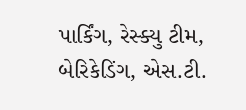પાર્કિંગ, રેસ્ક્યુ ટીમ, બેરિકેડિંગ, એસ.ટી.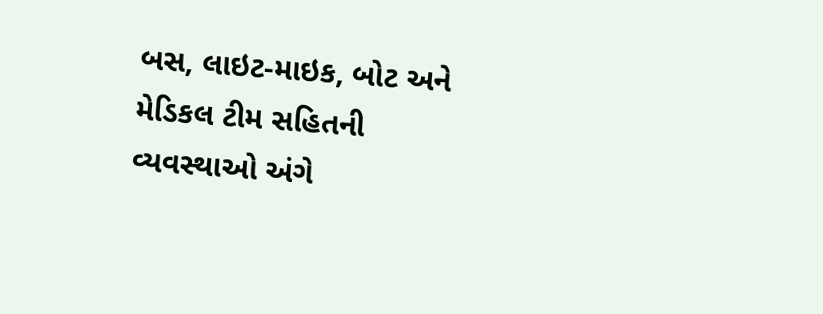બસ, લાઇટ-માઇક, બોટ અને મેડિકલ ટીમ સહિતની વ્યવસ્થાઓ અંગે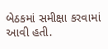બેઠકમાં સમીક્ષા કરવામાં આવી હતી.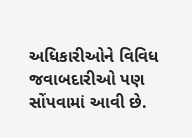અધિકારીઓને વિવિધ જવાબદારીઓ પણ સોંપવામાં આવી છે.